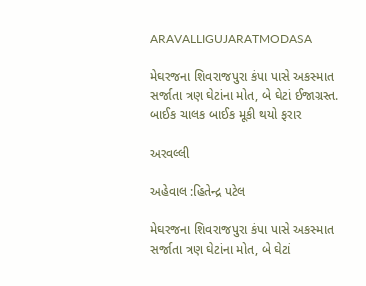ARAVALLIGUJARATMODASA

મેઘરજના શિવરાજપુરા કંપા પાસે અકસ્માત સર્જાતા ત્રણ ઘેટાંના મોત, બે ઘેટાં ઈજાગ્રસ્ત. બાઈક ચાલક બાઈક મૂકી થયો ફરાર

અરવલ્લી

અહેવાલ :હિતેન્દ્ર પટેલ

મેઘરજના શિવરાજપુરા કંપા પાસે અકસ્માત સર્જાતા ત્રણ ઘેટાંના મોત, બે ઘેટાં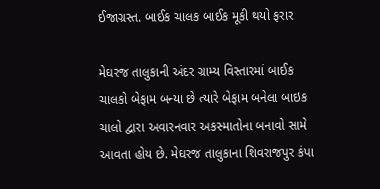ઈજાગ્રસ્ત. બાઈક ચાલક બાઈક મૂકી થયો ફરાર

મેઘરજ તાલુકાની અંદર ગ્રામ્ય વિસ્તારમાં બાઈક ચાલકો બેફામ બન્યા છે ત્યારે બેફામ બનેલા બાઇક ચાલો દ્વારા અવારનવાર અકસ્માતોના બનાવો સામે આવતા હોય છે. મેઘરજ તાલુકાના શિવરાજપુર કંપા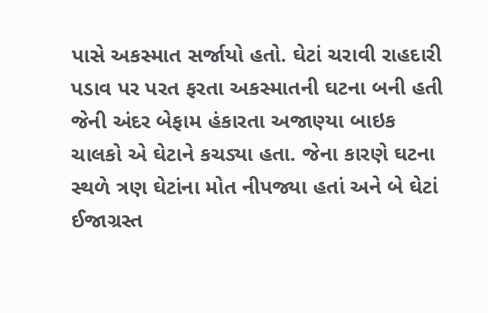પાસે અકસ્માત સર્જાયો હતો. ઘેટાં ચરાવી રાહદારી પડાવ પર પરત ફરતા અકસ્માતની ઘટના બની હતી જેની અંદર બેફામ હંકારતા અજાણ્યા બાઇક ચાલકો એ ઘેટાને કચડ્યા હતા. જેના કારણે ઘટના સ્થળે ત્રણ ઘેટાંના મોત નીપજ્યા હતાં અને બે ઘેટાં ઈજાગ્રસ્ત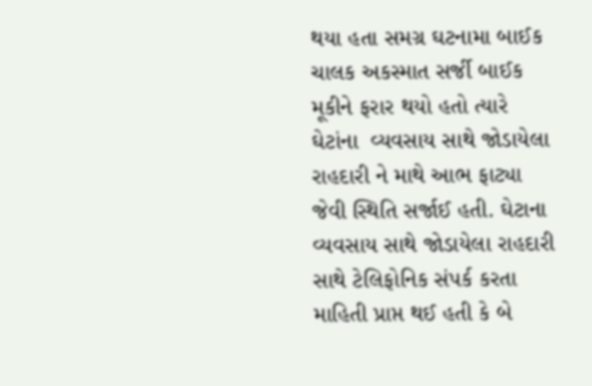થયા હતા સમગ્ર ઘટનામા બાઈક ચાલક અકસ્માત સર્જી બાઈક મૂકીને ફરાર થયો હતો ત્યારે ઘેટાંના  વ્યવસાય સાથે જોડાયેલા રાહદારી ને માથે આભ ફાટ્યા જેવી સ્થિતિ સર્જાઈ હતી. ઘેટાના વ્યવસાય સાથે જોડાયેલા રાહદારી સાથે ટેલિફોનિક સંપર્ક કરતા માહિતી પ્રાપ્ત થઈ હતી કે બે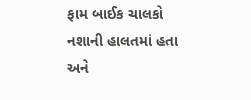ફામ બાઈક ચાલકો નશાની હાલતમાં હતા અને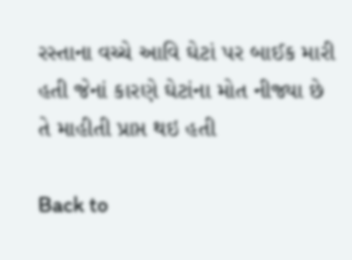રસ્તાના વચ્ચે આવિ ઘેટાં પર બાઈક મારી હતી જેનાં કારણે ઘેટાંના મોત નીજ્યા છે તે માહીતી પ્રાપ્ત થઇ હતી

Back to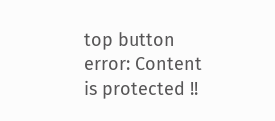top button
error: Content is protected !!